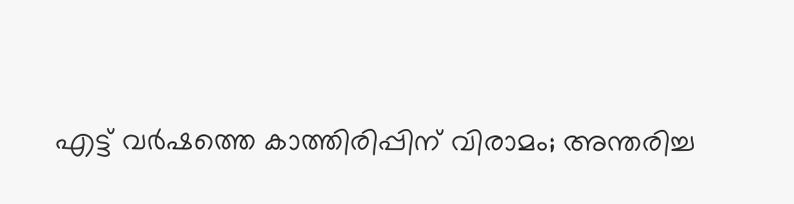എട്ട് വർഷത്തെ കാത്തിരിപ്പിന് വിരാമം; അന്തരിച്ച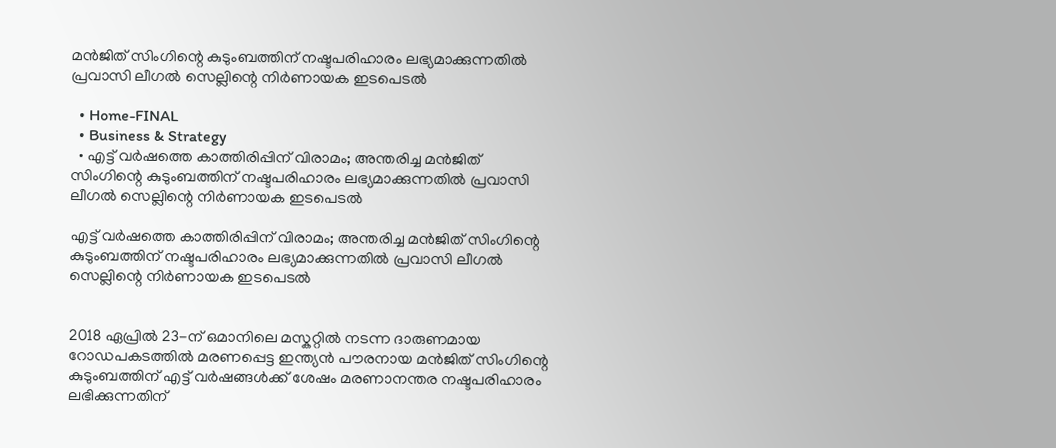മൻജിത് സിംഗിന്റെ കുടുംബത്തിന് നഷ്ടപരിഹാരം ലഭ്യമാക്കുന്നതിൽ പ്രവാസി ലീഗൽ സെല്ലിന്റെ നിർണായക ഇടപെടൽ

  • Home-FINAL
  • Business & Strategy
  • എട്ട് വർഷത്തെ കാത്തിരിപ്പിന് വിരാമം; അന്തരിച്ച മൻജിത് സിംഗിന്റെ കുടുംബത്തിന് നഷ്ടപരിഹാരം ലഭ്യമാക്കുന്നതിൽ പ്രവാസി ലീഗൽ സെല്ലിന്റെ നിർണായക ഇടപെടൽ

എട്ട് വർഷത്തെ കാത്തിരിപ്പിന് വിരാമം; അന്തരിച്ച മൻജിത് സിംഗിന്റെ കുടുംബത്തിന് നഷ്ടപരിഹാരം ലഭ്യമാക്കുന്നതിൽ പ്രവാസി ലീഗൽ സെല്ലിന്റെ നിർണായക ഇടപെടൽ


2018 ഏപ്രിൽ 23-ന് ഒമാനിലെ മസ്കറ്റിൽ നടന്ന ദാരുണമായ റോഡപകടത്തിൽ മരണപ്പെട്ട ഇന്ത്യൻ പൗരനായ മൻജിത് സിംഗിന്റെ കുടുംബത്തിന് എട്ട് വർഷങ്ങൾക്ക് ശേഷം മരണാനന്തര നഷ്ടപരിഹാരം ലഭിക്കുന്നതിന്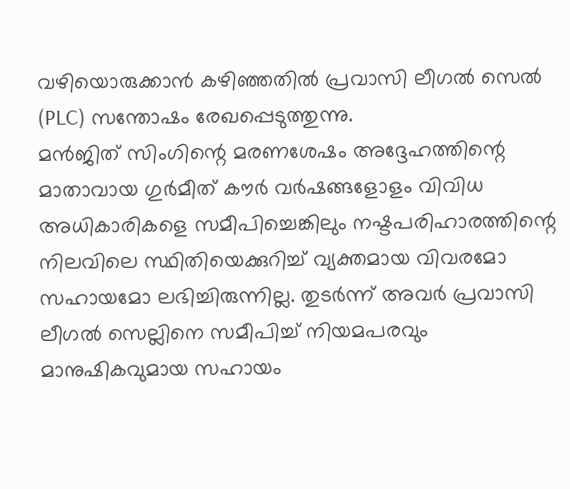വഴിയൊരുക്കാൻ കഴിഞ്ഞതിൽ പ്രവാസി ലീഗൽ സെൽ (PLC) സന്തോഷം രേഖപ്പെടുത്തുന്നു.
മൻജിത് സിംഗിന്റെ മരണശേഷം അദ്ദേഹത്തിന്റെ മാതാവായ ഗുര്‍മീത് കൗർ വർഷങ്ങളോളം വിവിധ അധികാരികളെ സമീപിച്ചെങ്കിലും നഷ്ടപരിഹാരത്തിന്റെ നിലവിലെ സ്ഥിതിയെക്കുറിച്ച് വ്യക്തമായ വിവരമോ സഹായമോ ലഭിച്ചിരുന്നില്ല. തുടർന്ന് അവർ പ്രവാസി ലീഗൽ സെല്ലിനെ സമീപിച്ച് നിയമപരവും മാനുഷികവുമായ സഹായം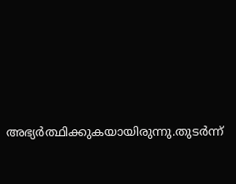അഭ്യർത്ഥിക്കുകയായിരുന്നു.തുടർന്ന്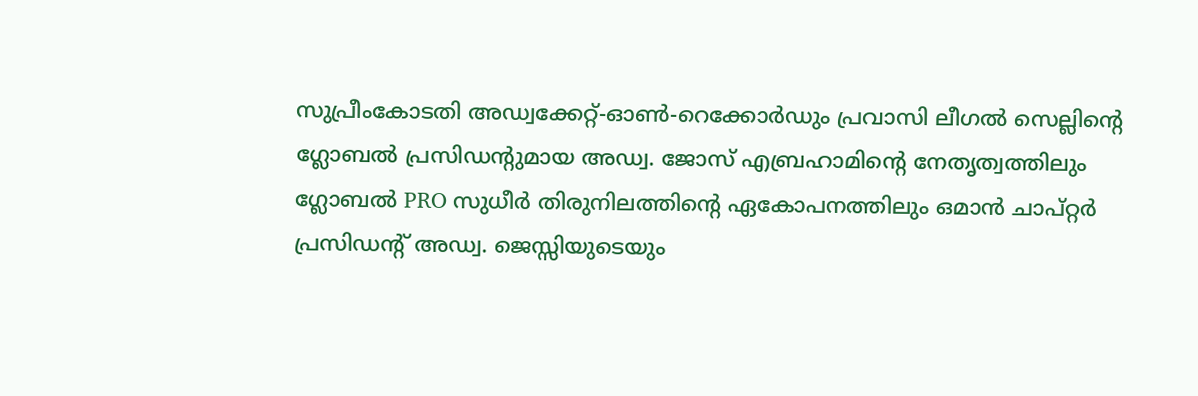സുപ്രീംകോടതി അഡ്വക്കേറ്റ്-ഓൺ-റെക്കോർഡും പ്രവാസി ലീഗൽ സെല്ലിന്റെ ഗ്ലോബൽ പ്രസിഡന്റുമായ അഡ്വ. ജോസ് എബ്രഹാമിന്റെ നേതൃത്വത്തിലും ഗ്ലോബൽ PRO സുധീർ തിരുനിലത്തിന്റെ ഏകോപനത്തിലും ഒമാൻ ചാപ്റ്റർ പ്രസിഡന്റ് അഡ്വ. ജെസ്സിയുടെയും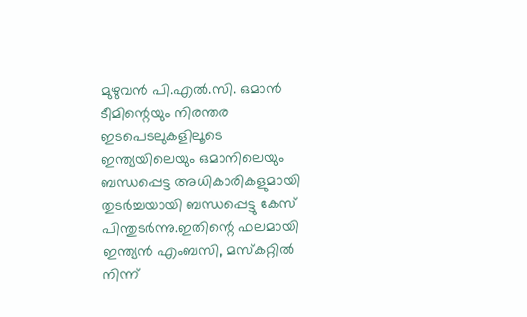മുഴുവൻ പി.എൽ.സി. ഒമാൻ ടീമിന്റെയും നിരന്തര ഇടപെടലുകളിലൂടെ ഇന്ത്യയിലെയും ഒമാനിലെയും ബന്ധപ്പെട്ട അധികാരികളുമായി തുടർച്ചയായി ബന്ധപ്പെട്ടു കേസ് പിന്തുടർന്നു.ഇതിന്റെ ഫലമായി ഇന്ത്യൻ എംബസി, മസ്കറ്റിൽ നിന്ന്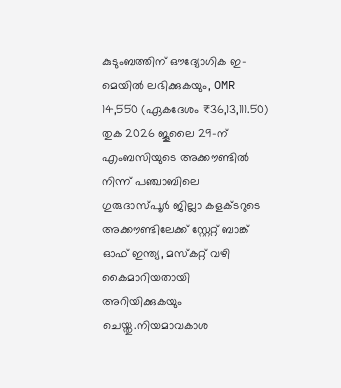കുടുംബത്തിന് ഔദ്യോഗിക ഇ-മെയിൽ ലഭിക്കുകയും, OMR 14,550 (ഏകദേശം ₹36,13,111.50) തുക 2026 ജൂലൈ 29-ന് എംബസിയുടെ അക്കൗണ്ടിൽ നിന്ന് പഞ്ചാബിലെ ഗുരുദാസ്പൂർ ജില്ലാ കളക്ടറുടെ അക്കൗണ്ടിലേക്ക് സ്റ്റേറ്റ് ബാങ്ക് ഓഫ് ഇന്ത്യ, മസ്കറ്റ് വഴി കൈമാറിയതായി അറിയിക്കുകയും ചെയ്തു.നിയമാവകാശ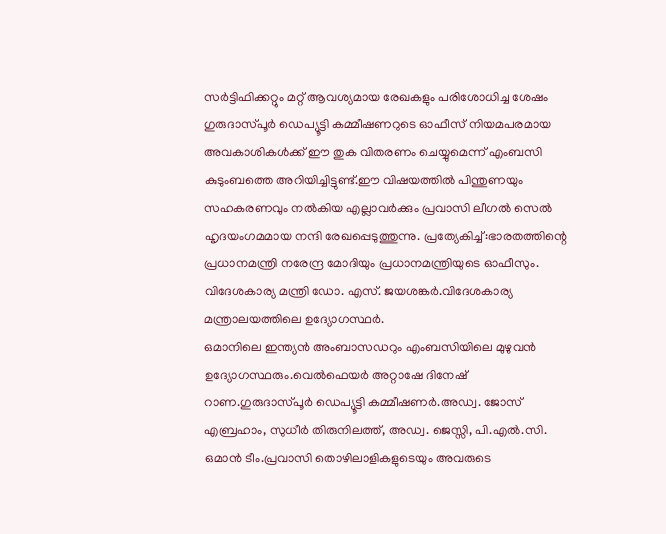സർട്ടിഫിക്കറ്റും മറ്റ് ആവശ്യമായ രേഖകളും പരിശോധിച്ച ശേഷം ഗുരുദാസ്പൂർ ഡെപ്യൂട്ടി കമ്മീഷണറുടെ ഓഫീസ് നിയമപരമായ അവകാശികൾക്ക് ഈ തുക വിതരണം ചെയ്യുമെന്ന് എംബസി കുടുംബത്തെ അറിയിച്ചിട്ടുണ്ട്.ഈ വിഷയത്തിൽ പിന്തുണയും സഹകരണവും നൽകിയ എല്ലാവർക്കും പ്രവാസി ലീഗൽ സെൽ ഹൃദയംഗമമായ നന്ദി രേഖപ്പെടുത്തുന്നു. പ്രത്യേകിച്ച്:ഭാരതത്തിന്റെ പ്രധാനമന്ത്രി നരേന്ദ്ര മോദിയും പ്രധാനമന്ത്രിയുടെ ഓഫീസും.
വിദേശകാര്യ മന്ത്രി ഡോ. എസ്. ജയശങ്കർ.വിദേശകാര്യ മന്ത്രാലയത്തിലെ ഉദ്യോഗസ്ഥർ.
ഒമാനിലെ ഇന്ത്യൻ അംബാസഡറും എംബസിയിലെ മുഴുവൻ ഉദ്യോഗസ്ഥരും.വെൽഫെയർ അറ്റാഷേ ദിനേഷ് റാണ.ഗുരുദാസ്പൂർ ഡെപ്യൂട്ടി കമ്മീഷണർ.അഡ്വ. ജോസ് എബ്രഹാം, സുധീർ തിരുനിലത്ത്, അഡ്വ. ജെസ്സി, പി.എൽ.സി. ഒമാൻ ടീം.പ്രവാസി തൊഴിലാളികളുടെയും അവരുടെ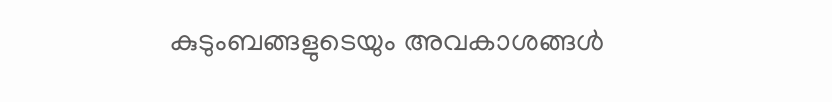കുടുംബങ്ങളുടെയും അവകാശങ്ങൾ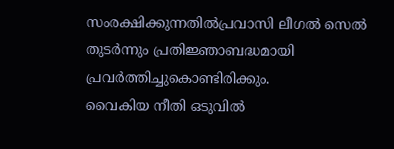സംരക്ഷിക്കുന്നതിൽപ്രവാസി ലീഗൽ സെൽ തുടർന്നും പ്രതിജ്ഞാബദ്ധമായി പ്രവർത്തിച്ചുകൊണ്ടിരിക്കും.
വൈകിയ നീതി ഒടുവിൽ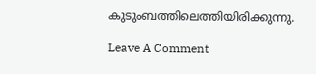കുടുംബത്തിലെത്തിയിരിക്കുന്നു.

Leave A Comment